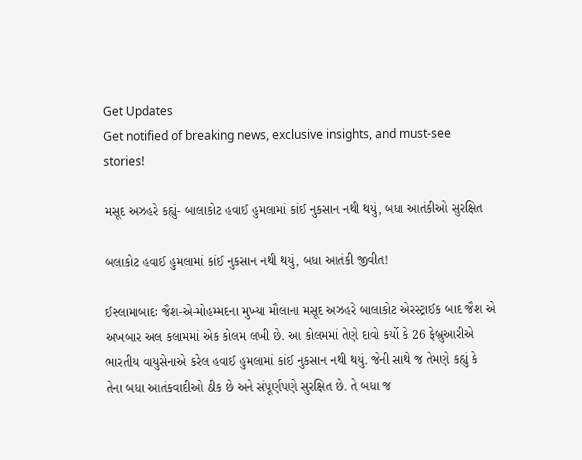Get Updates
Get notified of breaking news, exclusive insights, and must-see stories!

મસૂદ અઝહરે કહ્યું- બાલાકોટ હવાઈ હુમલામાં કાંઈ નુકસાન નથી થયું, બધા આતંકીઓ સુરક્ષિત

બલાકોટ હવાઈ હુમલામાં કાંઈ નુકસાન નથી થયું, બધા આતંકી જીવીત!

ઈસ્લામાબાદઃ જૈશ-એ-મોહમ્મદના મુખ્યા મૌલાના મસૂદ અઝહરે બાલાકોટ એરસ્ટ્રાઈક બાદ જૈશ એ અખબાર અલ કલામમાં એક કોલમ લખી છે. આ કોલમમાં તેણે દાવો કર્યો કે 26 ફેબ્રુઆરીએ ભારતીય વાયુસેનાએ કરેલ હવાઈ હુમલામાં કાંઈ નુકસાન નથી થયું. જેની સાથે જ તેમણે કહ્યું કે તેના બધા આતંકવાદીઓ ઠીક છે અને સંપૂર્ણપણે સુરક્ષિત છે. તે બધા જ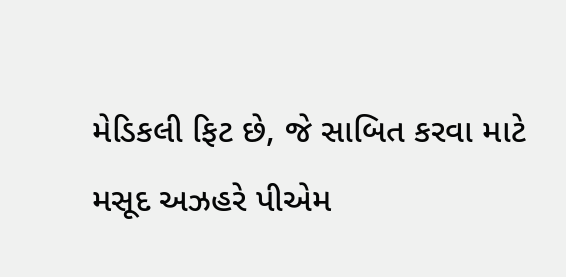મેડિકલી ફિટ છે, જે સાબિત કરવા માટે મસૂદ અઝહરે પીએમ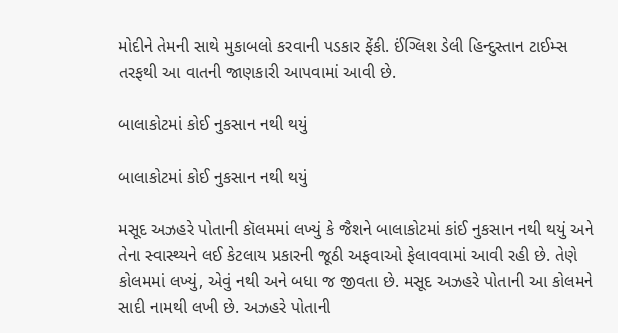મોદીને તેમની સાથે મુકાબલો કરવાની પડકાર ફેંકી. ઈંગ્લિશ ડેલી હિન્દુસ્તાન ટાઈમ્સ તરફથી આ વાતની જાણકારી આપવામાં આવી છે.

બાલાકોટમાં કોઈ નુકસાન નથી થયું

બાલાકોટમાં કોઈ નુકસાન નથી થયું

મસૂદ અઝહરે પોતાની કૉલમમાં લખ્યું કે જૈશને બાલાકોટમાં કાંઈ નુકસાન નથી થયું અને તેના સ્વાસ્થ્યને લઈ કેટલાય પ્રકારની જૂઠી અફવાઓ ફેલાવવામાં આવી રહી છે. તેણે કોલમમાં લખ્યું, એવું નથી અને બધા જ જીવતા છે. મસૂદ અઝહરે પોતાની આ કોલમને સાદી નામથી લખી છે. અઝહરે પોતાની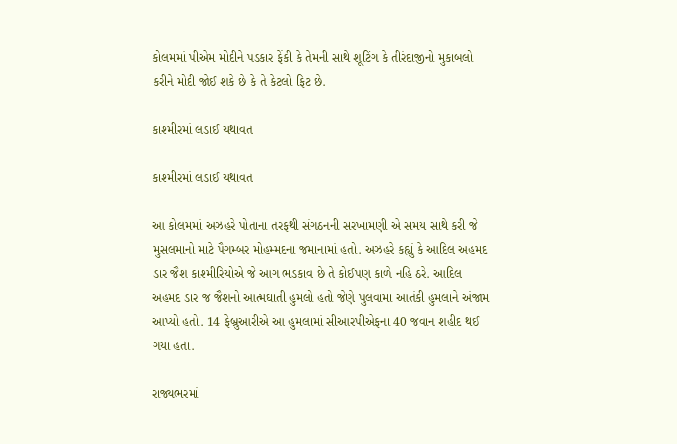કોલમમાં પીએમ મોદીને પડકાર ફેંકી કે તેમની સાથે શૂટિંગ કે તીરંદાજીનો મુકાબલો કરીને મોદી જોઈ શકે છે કે તે કેટલો ફિટ છે.

કાશ્મીરમાં લડાઈ યથાવત

કાશ્મીરમાં લડાઈ યથાવત

આ કોલમમાં અઝહરે પોતાના તરફથી સંગઠનની સરખામણી એ સમય સાથે કરી જે મુસલમાનો માટે પૈગમ્બર મોહમ્મદના જમાનામાં હતો. અઝહરે કહ્યું કે આદિલ અહમદ ડાર જૈશ કાશ્મીરિયોએ જે આગ ભડકાવ છે તે કોઈપણ કાળે નહિ ઠરે. આદિલ અહમદ ડાર જ જૈશનો આત્મઘાતી હુમલો હતો જેણે પુલવામા આતંકી હુમલાને અંજામ આપ્યો હતો. 14 ફેબ્રુઆરીએ આ હુમલામાં સીઆરપીએફના 40 જવાન શહીદ થઈ ગયા હતા.

રાજ્યભરમાં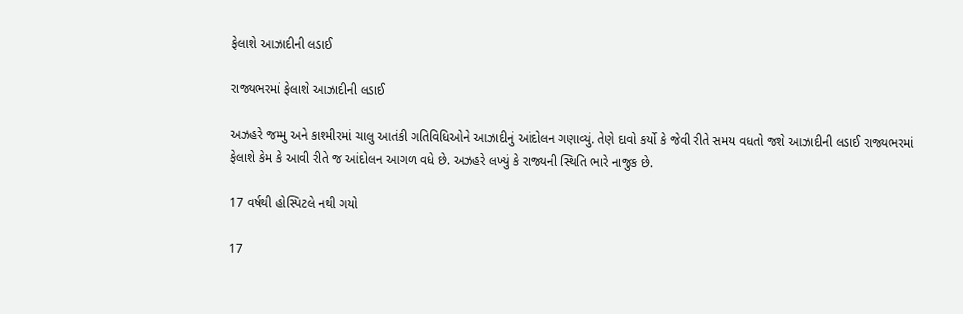ફેલાશે આઝાદીની લડાઈ

રાજ્યભરમાં ફેલાશે આઝાદીની લડાઈ

અઝહરે જમ્મુ અને કાશ્મીરમાં ચાલુ આતંકી ગતિવિધિઓને આઝાદીનું આંદોલન ગણાવ્યું. તેણે દાવો કર્યો કે જેવી રીતે સમય વધતો જશે આઝાદીની લડાઈ રાજ્યભરમાં ફેલાશે કેમ કે આવી રીતે જ આંદોલન આગળ વધે છે. અઝહરે લખ્યું કે રાજ્યની સ્થિતિ ભારે નાજુક છે.

17 વર્ષથી હોસ્પિટલે નથી ગયો

17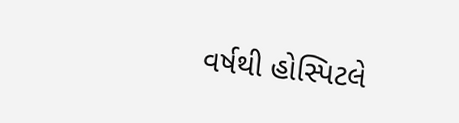વર્ષથી હોસ્પિટલે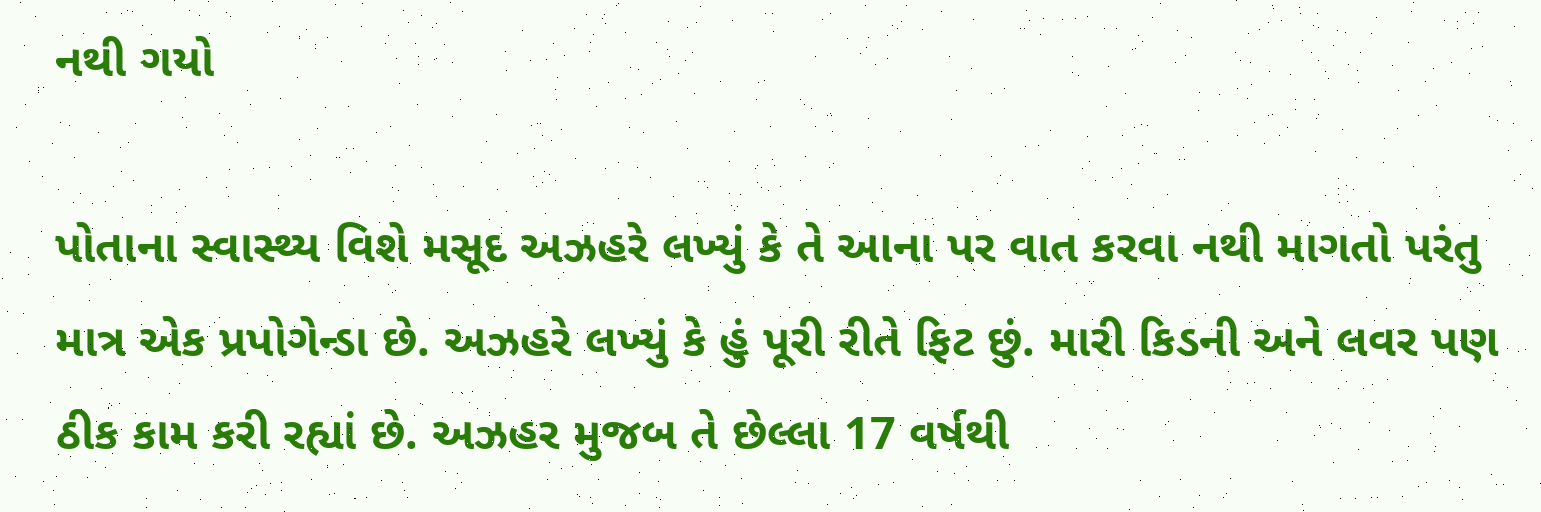નથી ગયો

પોતાના સ્વાસ્થ્ય વિશે મસૂદ અઝહરે લખ્યું કે તે આના પર વાત કરવા નથી માગતો પરંતુ માત્ર એક પ્રપોગેન્ડા છે. અઝહરે લખ્યું કે હું પૂરી રીતે ફિટ છું. મારી કિડની અને લવર પણ ઠીક કામ કરી રહ્યાં છે. અઝહર મુજબ તે છેલ્લા 17 વર્ષથી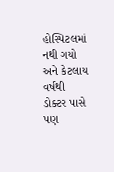હોસ્પિટલમાં નથી ગયો અને કેટલાય વર્ષથી ડોક્ટર પાસે પણ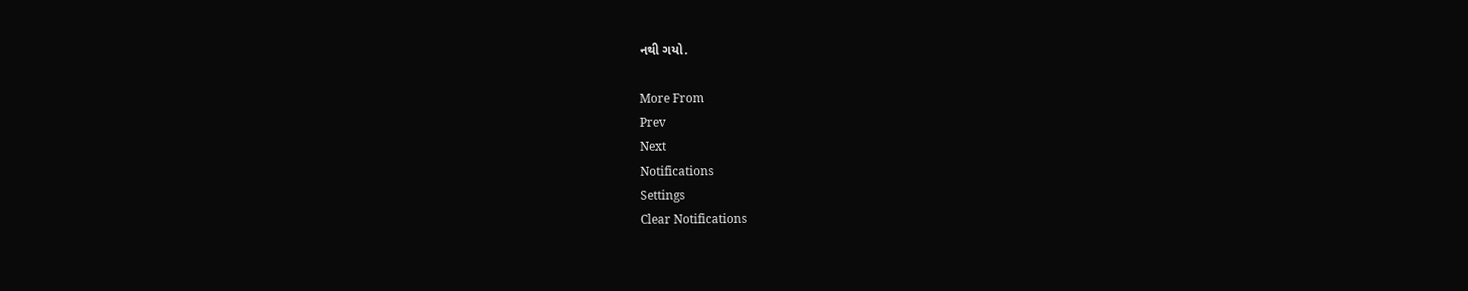નથી ગયો.

More From
Prev
Next
Notifications
Settings
Clear Notifications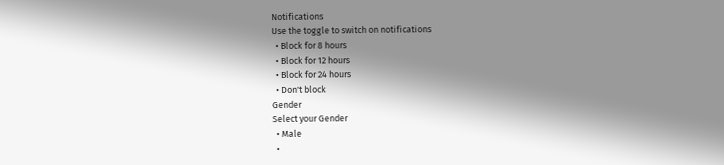Notifications
Use the toggle to switch on notifications
  • Block for 8 hours
  • Block for 12 hours
  • Block for 24 hours
  • Don't block
Gender
Select your Gender
  • Male
  •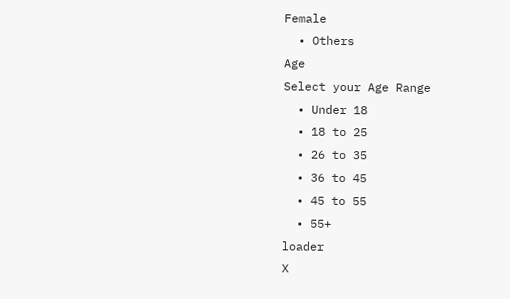Female
  • Others
Age
Select your Age Range
  • Under 18
  • 18 to 25
  • 26 to 35
  • 36 to 45
  • 45 to 55
  • 55+
loader
X